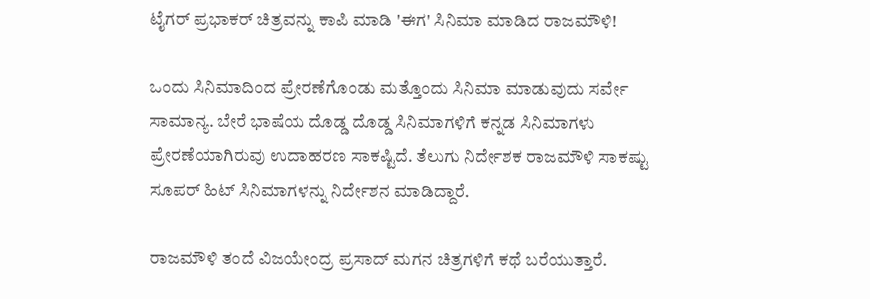ಟೈಗರ್ ಪ್ರಭಾಕರ್ ಚಿತ್ರವನ್ನು ಕಾಪಿ ಮಾಡಿ 'ಈಗ' ಸಿನಿಮಾ ಮಾಡಿದ ರಾಜಮೌಳಿ!

ಒಂದು ಸಿನಿಮಾದಿಂದ ಪ್ರೇರಣೆಗೊಂಡು ಮತ್ತೊಂದು ಸಿನಿಮಾ ಮಾಡುವುದು ಸರ್ವೇ ಸಾಮಾನ್ಯ. ಬೇರೆ ಭಾಷೆಯ ದೊಡ್ಡ ದೊಡ್ಡ ಸಿನಿಮಾಗಳಿಗೆ ಕನ್ನಡ ಸಿನಿಮಾಗಳು ಪ್ರೇರಣೆಯಾಗಿರುವು ಉದಾಹರಣ ಸಾಕಷ್ಟಿದೆ. ತೆಲುಗು ನಿರ್ದೇಶಕ ರಾಜಮೌಳಿ ಸಾಕಷ್ಟು ಸೂಪರ್ ಹಿಟ್ ಸಿನಿಮಾಗಳನ್ನು ನಿರ್ದೇಶನ ಮಾಡಿದ್ದಾರೆ.

ರಾಜಮೌಳಿ ತಂದೆ ವಿಜಯೇಂದ್ರ ಪ್ರಸಾದ್ ಮಗನ ಚಿತ್ರಗಳಿಗೆ ಕಥೆ ಬರೆಯುತ್ತಾರೆ.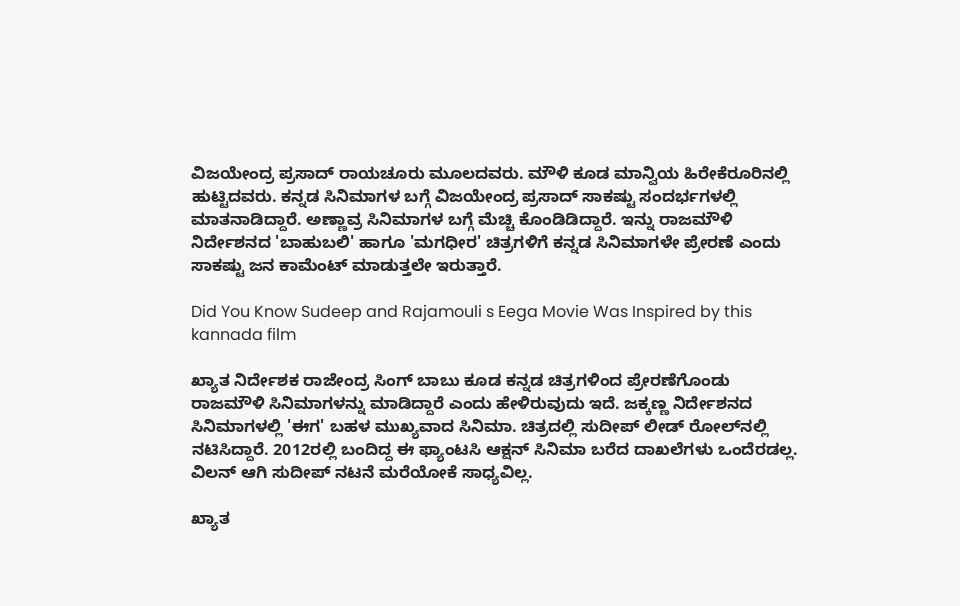ವಿಜಯೇಂದ್ರ ಪ್ರಸಾದ್ ರಾಯಚೂರು ಮೂಲದವರು. ಮೌಳಿ ಕೂಡ ಮಾನ್ವಿಯ ಹಿರೇಕೆರೂರಿನಲ್ಲಿ ಹುಟ್ಟಿದವರು. ಕನ್ನಡ ಸಿನಿಮಾಗಳ ಬಗ್ಗೆ ವಿಜಯೇಂದ್ರ ಪ್ರಸಾದ್ ಸಾಕಷ್ಟು ಸಂದರ್ಭಗಳಲ್ಲಿ ಮಾತನಾಡಿದ್ದಾರೆ. ಅಣ್ಣಾವ್ರ ಸಿನಿಮಾಗಳ ಬಗ್ಗೆ ಮೆಚ್ಚಿ ಕೊಂಡಿಡಿದ್ದಾರೆ. ಇನ್ನು ರಾಜಮೌಳಿ ನಿರ್ದೇಶನದ 'ಬಾಹುಬಲಿ' ಹಾಗೂ 'ಮಗಧೀರ' ಚಿತ್ರಗಳಿಗೆ ಕನ್ನಡ ಸಿನಿಮಾಗಳೇ ಪ್ರೇರಣೆ ಎಂದು ಸಾಕಷ್ಟು ಜನ ಕಾಮೆಂಟ್ ಮಾಡುತ್ತಲೇ ಇರುತ್ತಾರೆ.

Did You Know Sudeep and Rajamouli s Eega Movie Was Inspired by this kannada film

ಖ್ಯಾತ ನಿರ್ದೇಶಕ ರಾಜೇಂದ್ರ ಸಿಂಗ್ ಬಾಬು ಕೂಡ ಕನ್ನಡ ಚಿತ್ರಗಳಿಂದ ಪ್ರೇರಣೆಗೊಂಡು ರಾಜಮೌಳಿ ಸಿನಿಮಾಗಳನ್ನು ಮಾಡಿದ್ದಾರೆ ಎಂದು ಹೇಳಿರುವುದು ಇದೆ. ಜಕ್ಕಣ್ಣ ನಿರ್ದೇಶನದ ಸಿನಿಮಾಗಳಲ್ಲಿ 'ಈಗ' ಬಹಳ ಮುಖ್ಯವಾದ ಸಿನಿಮಾ. ಚಿತ್ರದಲ್ಲಿ ಸುದೀಪ್ ಲೀಡ್ ರೋಲ್‌ನಲ್ಲಿ ನಟಿಸಿದ್ದಾರೆ. 2012ರಲ್ಲಿ ಬಂದಿದ್ದ ಈ ಫ್ಯಾಂಟಸಿ ಆಕ್ಷನ್ ಸಿನಿಮಾ ಬರೆದ ದಾಖಲೆಗಳು ಒಂದೆರಡಲ್ಲ. ವಿಲನ್ ಆಗಿ ಸುದೀಪ್ ನಟನೆ ಮರೆಯೋಕೆ ಸಾಧ್ಯವಿಲ್ಲ.

ಖ್ಯಾತ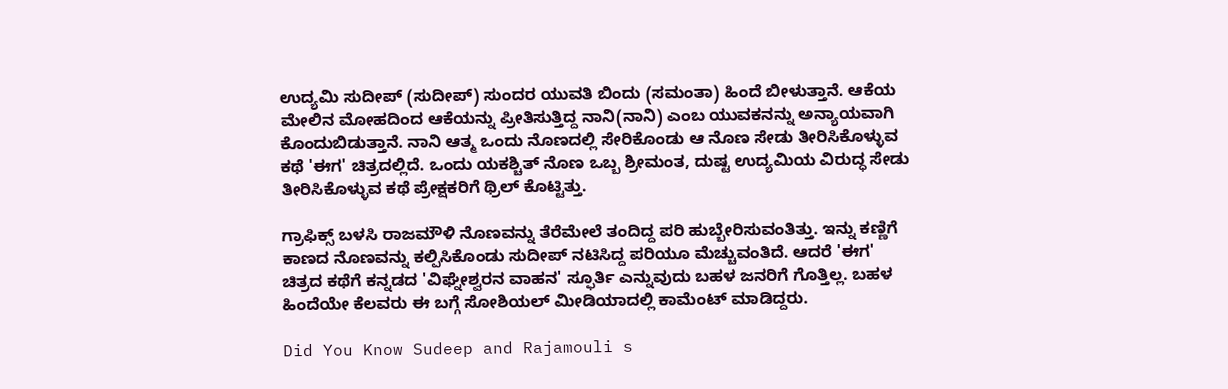ಉದ್ಯಮಿ ಸುದೀಪ್ (ಸುದೀಪ್) ಸುಂದರ ಯುವತಿ ಬಿಂದು (ಸಮಂತಾ) ಹಿಂದೆ ಬೀಳುತ್ತಾನೆ. ಆಕೆಯ ಮೇಲಿನ ಮೋಹದಿಂದ ಆಕೆಯನ್ನು ಪ್ರೀತಿಸುತ್ತಿದ್ದ ನಾನಿ(ನಾನಿ) ಎಂಬ ಯುವಕನನ್ನು ಅನ್ಯಾಯವಾಗಿ ಕೊಂದುಬಿಡುತ್ತಾನೆ. ನಾನಿ ಆತ್ಮ ಒಂದು ನೊಣದಲ್ಲಿ ಸೇರಿಕೊಂಡು ಆ ನೊಣ ಸೇಡು ತೀರಿಸಿಕೊಳ್ಳುವ ಕಥೆ 'ಈಗ' ಚಿತ್ರದಲ್ಲಿದೆ. ಒಂದು ಯಕಶ್ಚಿತ್ ನೊಣ ಒಬ್ಬ ಶ್ರೀಮಂತ, ದುಷ್ಟ ಉದ್ಯಮಿಯ ವಿರುದ್ಧ ಸೇಡು ತೀರಿಸಿಕೊಳ್ಳುವ ಕಥೆ ಪ್ರೇಕ್ಷಕರಿಗೆ ಥ್ರಿಲ್ ಕೊಟ್ಟಿತ್ತು.

ಗ್ರಾಫಿಕ್ಸ್ ಬಳಸಿ ರಾಜಮೌಳಿ ನೊಣವನ್ನು ತೆರೆಮೇಲೆ ತಂದಿದ್ದ ಪರಿ ಹುಬ್ಬೇರಿಸುವಂತಿತ್ತು. ಇನ್ನು ಕಣ್ಣಿಗೆ ಕಾಣದ ನೊಣವನ್ನು ಕಲ್ಪಿಸಿಕೊಂಡು ಸುದೀಪ್ ನಟಿಸಿದ್ದ ಪರಿಯೂ ಮೆಚ್ಚುವಂತಿದೆ. ಆದರೆ 'ಈಗ' ಚಿತ್ರದ ಕಥೆಗೆ ಕನ್ನಡದ 'ವಿಘ್ನೇಶ್ವರನ ವಾಹನ' ಸ್ಫೂರ್ತಿ ಎನ್ನುವುದು ಬಹಳ ಜನರಿಗೆ ಗೊತ್ತಿಲ್ಲ. ಬಹಳ ಹಿಂದೆಯೇ ಕೆಲವರು ಈ ಬಗ್ಗೆ ಸೋಶಿಯಲ್ ಮೀಡಿಯಾದಲ್ಲಿ ಕಾಮೆಂಟ್ ಮಾಡಿದ್ದರು.

Did You Know Sudeep and Rajamouli s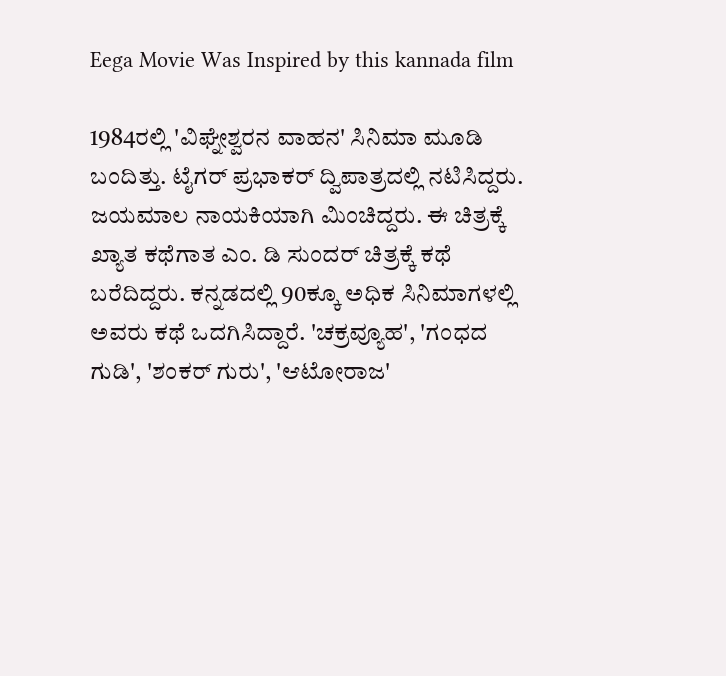Eega Movie Was Inspired by this kannada film

1984ರಲ್ಲಿ 'ವಿಘ್ನೇಶ್ವರನ ವಾಹನ' ಸಿನಿಮಾ ಮೂಡಿ ಬಂದಿತ್ತು. ಟೈಗರ್ ಪ್ರಭಾಕರ್ ದ್ವಿಪಾತ್ರದಲ್ಲಿ ನಟಿಸಿದ್ದರು. ಜಯಮಾಲ ನಾಯಕಿಯಾಗಿ ಮಿಂಚಿದ್ದರು. ಈ ಚಿತ್ರಕ್ಕೆ ಖ್ಯಾತ ಕಥೆಗಾತ ಎಂ. ಡಿ ಸುಂದರ್ ಚಿತ್ರಕ್ಕೆ ಕಥೆ ಬರೆದಿದ್ದರು. ಕನ್ನಡದಲ್ಲಿ 90ಕ್ಕೂ ಅಧಿಕ ಸಿನಿಮಾಗಳಲ್ಲಿ ಅವರು ಕಥೆ ಒದಗಿಸಿದ್ದಾರೆ. 'ಚಕ್ರವ್ಯೂಹ', 'ಗಂಧದ ಗುಡಿ', 'ಶಂಕರ್‌ ಗುರು', 'ಆಟೋರಾಜ'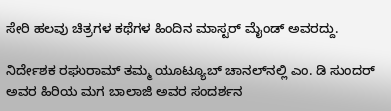ಸೇರಿ ಹಲವು ಚಿತ್ರಗಳ ಕಥೆಗಳ ಹಿಂದಿನ ಮಾಸ್ಟರ್ ಮೈಂಡ್ ಅವರದ್ದು.

ನಿರ್ದೇಶಕ ರಘುರಾಮ್ ತಮ್ಮ ಯೂಟ್ಯೂಬ್ ಚಾನಲ್‌ನಲ್ಲಿ ಎಂ. ಡಿ ಸುಂದರ್ ಅವರ ಹಿರಿಯ ಮಗ ಬಾಲಾಜಿ ಅವರ ಸಂದರ್ಶನ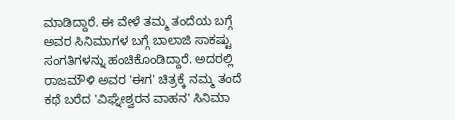ಮಾಡಿದ್ದಾರೆ. ಈ ವೇಳೆ ತಮ್ಮ ತಂದೆಯ ಬಗ್ಗೆ ಅವರ ಸಿನಿಮಾಗಳ ಬಗ್ಗೆ ಬಾಲಾಜಿ ಸಾಕಷ್ಟು ಸಂಗತಿಗಳನ್ನು ಹಂಚಿಕೊಂಡಿದ್ದಾರೆ. ಅದರಲ್ಲಿ ರಾಜಮೌಳಿ ಅವರ 'ಈಗ' ಚಿತ್ರಕ್ಕೆ ನಮ್ಮ ತಂದೆ ಕಥೆ ಬರೆದ 'ವಿಘ್ನೇಶ್ವರನ ವಾಹನ' ಸಿನಿಮಾ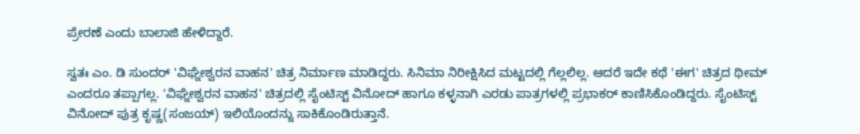ಪ್ರೇರಣೆ ಎಂದು ಬಾಲಾಜಿ ಹೇಳಿದ್ದಾರೆ.

ಸ್ವತಃ ಎಂ. ಡಿ ಸುಂದರ್ 'ವಿಘ್ನೇಶ್ವರನ ವಾಹನ' ಚಿತ್ರ ನಿರ್ಮಾಣ ಮಾಡಿದ್ದರು. ಸಿನಿಮಾ ನಿರೀಕ್ಷಿಸಿದ ಮಟ್ಟದಲ್ಲಿ ಗೆಲ್ಲಲಿಲ್ಲ. ಆದರೆ ಇದೇ ಕಥೆ 'ಈಗ' ಚಿತ್ರದ ಥೀಮ್ ಎಂದರೂ ತಪ್ಪಾಗಲ್ಲ. 'ವಿಘ್ನೇಶ್ವರನ ವಾಹನ' ಚಿತ್ರದಲ್ಲಿ ಸೈಂಟಿಸ್ಟ್ ವಿನೋದ್ ಹಾಗೂ ಕಳ್ಳನಾಗಿ ಎರಡು ಪಾತ್ರಗಳಲ್ಲಿ ಪ್ರಭಾಕರ್ ಕಾಣಿಸಿಕೊಂಡಿದ್ದರು. ಸೈಂಟಿಸ್ಟ್ ವಿನೋದ್ ಪುತ್ರ ಕೃಷ್ಣ(ಸಂಜಯ್) ಇಲಿಯೊಂದನ್ನು ಸಾಕಿಕೊಂಡಿರುತ್ತಾನೆ.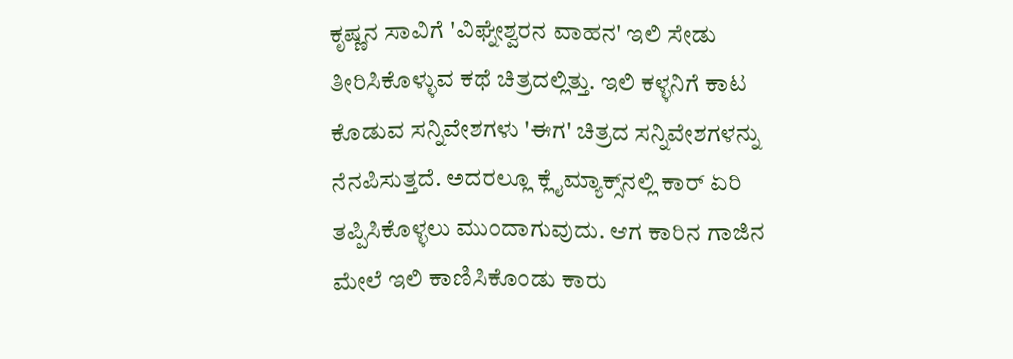ಕೃಷ್ಣನ ಸಾವಿಗೆ 'ವಿಘ್ನೇಶ್ವರನ ವಾಹನ' ಇಲಿ ಸೇಡು ತೀರಿಸಿಕೊಳ್ಳುವ ಕಥೆ ಚಿತ್ರದಲ್ಲಿತ್ತು. ಇಲಿ ಕಳ್ಳನಿಗೆ ಕಾಟ ಕೊಡುವ ಸನ್ನಿವೇಶಗಳು 'ಈಗ' ಚಿತ್ರದ ಸನ್ನಿವೇಶಗಳನ್ನು ನೆನಪಿಸುತ್ತದೆ. ಅದರಲ್ಲೂ ಕ್ಲೈಮ್ಯಾಕ್ಸ್‌ನಲ್ಲಿ ಕಾರ್ ಏರಿ ತಪ್ಪಿಸಿಕೊಳ್ಳಲು ಮುಂದಾಗುವುದು. ಆಗ ಕಾರಿನ ಗಾಜಿನ ಮೇಲೆ ಇಲಿ ಕಾಣಿಸಿಕೊಂಡು ಕಾರು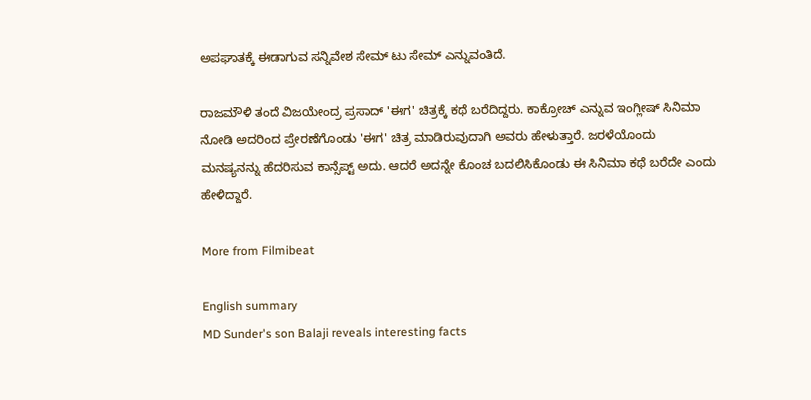ಅಪಘಾತಕ್ಕೆ ಈಡಾಗುವ ಸನ್ನಿವೇಶ ಸೇಮ್ ಟು ಸೇಮ್ ಎನ್ನುವಂತಿದೆ.

ರಾಜಮೌಳಿ ತಂದೆ ವಿಜಯೇಂದ್ರ ಪ್ರಸಾದ್ 'ಈಗ' ಚಿತ್ರಕ್ಕೆ ಕಥೆ ಬರೆದಿದ್ದರು. ಕಾಕ್ರೋಚ್ ಎನ್ನುವ ಇಂಗ್ಲೀಷ್ ಸಿನಿಮಾ ನೋಡಿ ಅದರಿಂದ ಪ್ರೇರಣೆಗೊಂಡು 'ಈಗ' ಚಿತ್ರ ಮಾಡಿರುವುದಾಗಿ ಅವರು ಹೇಳುತ್ತಾರೆ. ಜರಳೆಯೊಂದು ಮನಷ್ಯನನ್ನು ಹೆದರಿಸುವ ಕಾನ್ಸೆಪ್ಟ್ ಅದು. ಆದರೆ ಅದನ್ನೇ ಕೊಂಚ ಬದಲಿಸಿಕೊಂಡು ಈ ಸಿನಿಮಾ ಕಥೆ ಬರೆದೇ ಎಂದು ಹೇಳಿದ್ದಾರೆ.

More from Filmibeat

English summary
MD Sunder's son Balaji reveals interesting facts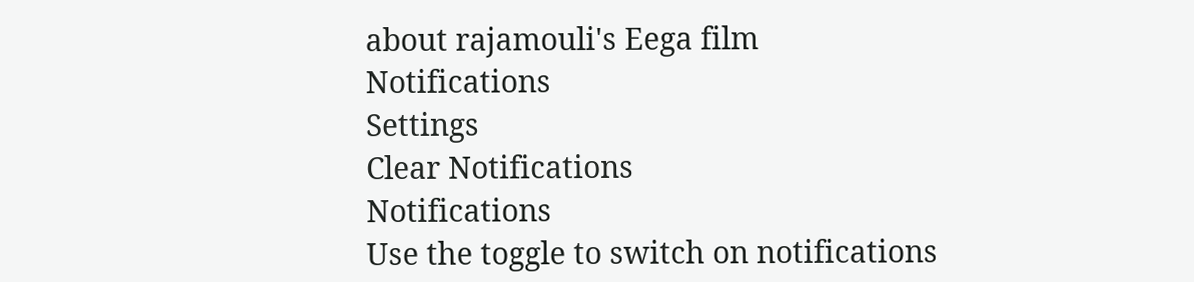about rajamouli's Eega film
Notifications
Settings
Clear Notifications
Notifications
Use the toggle to switch on notifications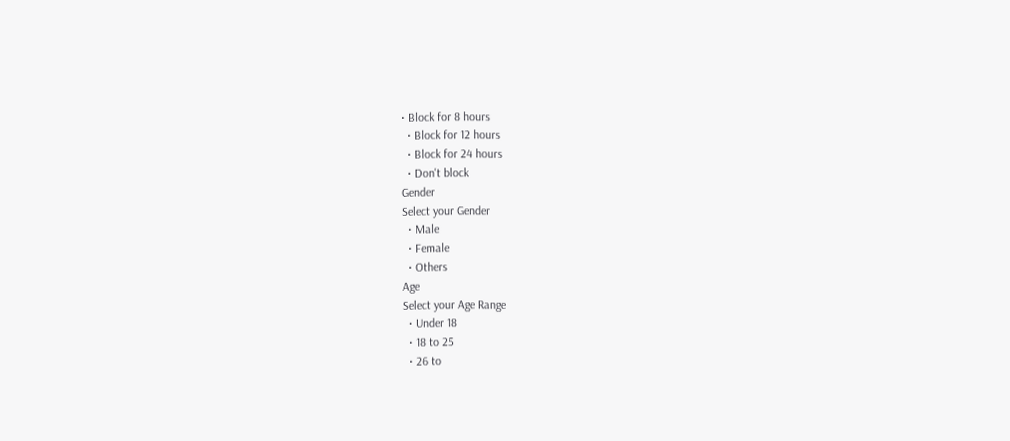• Block for 8 hours
  • Block for 12 hours
  • Block for 24 hours
  • Don't block
Gender
Select your Gender
  • Male
  • Female
  • Others
Age
Select your Age Range
  • Under 18
  • 18 to 25
  • 26 to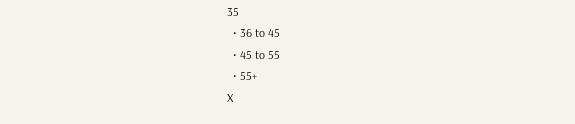35
  • 36 to 45
  • 45 to 55
  • 55+
X